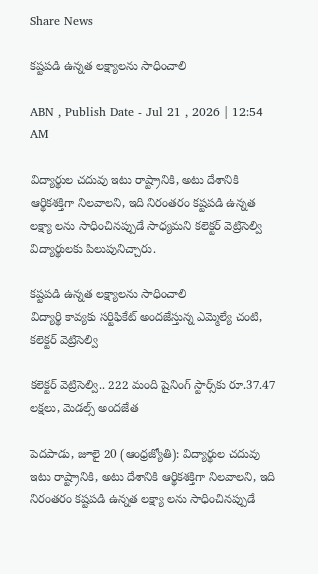Share News

కష్టపడి ఉన్నత లక్ష్యాలను సాధించాలి

ABN , Publish Date - Jul 21 , 2026 | 12:54 AM

విద్యార్థుల చదువు ఇటు రాష్ట్రానికి, అటు దేశానికి ఆర్థికశక్తిగా నిలవాలని, ఇది నిరంతరం కష్టపడి ఉన్నత లక్ష్యా లను సాధించినప్పుడే సాధ్యమని కలెక్టర్‌ వెట్రిసెల్వి విద్యార్థులకు పిలుపునిచ్చారు.

కష్టపడి ఉన్నత లక్ష్యాలను సాధించాలి
విద్యార్థి కావ్యకు సర్టిఫికేట్‌ అందజేస్తున్న ఎమ్మెల్యే చంటి, కలెక్టర్‌ వెట్రిసెల్వి

కలెక్టర్‌ వెట్రిసెల్వి.. 222 మంది షైనింగ్‌ స్టార్స్‌కు రూ.37.47 లక్షలు, మెడల్స్‌ అందజేత

పెదపాడు, జూలై 20 (ఆంధ్రజ్యోతి): విద్యార్థుల చదువు ఇటు రాష్ట్రానికి, అటు దేశానికి ఆర్థికశక్తిగా నిలవాలని, ఇది నిరంతరం కష్టపడి ఉన్నత లక్ష్యా లను సాధించినప్పుడే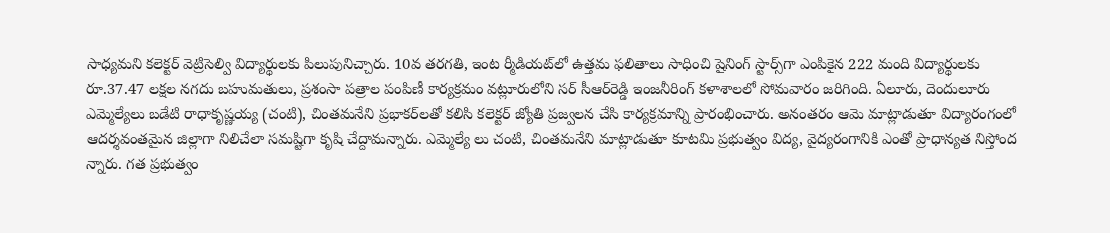సాధ్యమని కలెక్టర్‌ వెట్రిసెల్వి విద్యార్థులకు పిలుపునిచ్చారు. 10వ తరగతి, ఇంట ర్మీడియట్‌లో ఉత్తమ ఫలితాలు సాధించి షైనింగ్‌ స్టార్స్‌గా ఎంపికైన 222 మంది విద్యార్థులకు రూ.37.47 లక్షల నగదు బహుమతులు, ప్రశంసా పత్రాల పంపిణీ కార్యక్రమం వట్లూరులోని సర్‌ సీఆర్‌రెడ్డి ఇంజనీరింగ్‌ కళాశాలలో సోమవారం జరిగింది. ఏలూరు, దెందులూరు ఎమ్మెల్యేలు బడేటి రాధాకృష్ణయ్య (చంటి), చింతమనేని ప్రభాకర్‌లతో కలిసి కలెక్టర్‌ జ్యోతి ప్రజ్వలన చేసి కార్యక్రమాన్ని ప్రారంభించారు. అనంతరం ఆమె మాట్లాడుతూ విద్యారంగంలో ఆదర్శవంతమైన జిల్లాగా నిలిచేలా సమష్టిగా కృషి చేద్దామన్నారు. ఎమ్మెల్యే లు చంటి, చింతమనేని మాట్లాడుతూ కూటమి ప్రభుత్వం విద్య, వైద్యరంగానికి ఎంతో ప్రాధాన్యత నిస్తోంద న్నారు. గత ప్రభుత్వం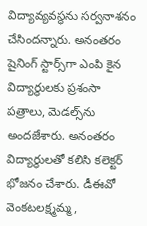విద్యావ్యవస్థను సర్వనాశనం చేసిందన్నారు. అనంతరం షైనింగ్‌ స్టార్స్‌గా ఎంపి కైన విద్యార్థులకు ప్రశంసా పత్రాలు, మెడల్స్‌ను అందజేశారు. అనంతరం విద్యార్థులతో కలిసి కలెక్టర్‌ భోజనం చేశారు. డీఈవో వెంకటలక్ష్మమ్మ,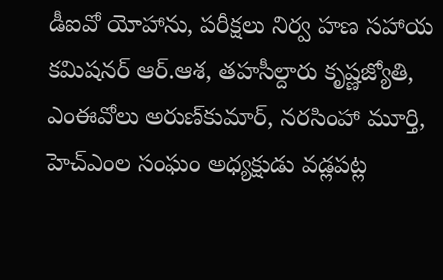డీఐవో యోహాను, పరీక్షలు నిర్వ హణ సహాయ కమిషనర్‌ ఆర్‌.ఆశ, తహసీల్దారు కృష్ణజ్యోతి, ఎంఈవోలు అరుణ్‌కుమార్‌, నరసింహా మూర్తి, హెచ్‌ఎంల సంఘం అధ్యక్షుడు వడ్లపట్ల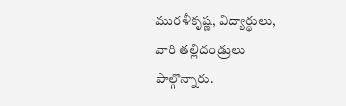మురళీకృష్ణ, విద్యార్థులు, వారి తల్లిదండ్రులు పాల్గొన్నారు.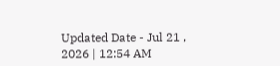Updated Date - Jul 21 , 2026 | 12:54 AM